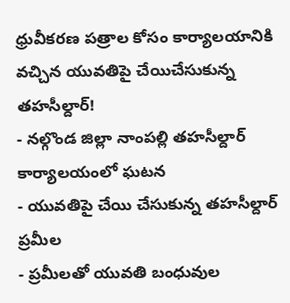ధ్రువీకరణ పత్రాల కోసం కార్యాలయానికి వచ్చిన యువతిపై చేయిచేసుకున్న తహసీల్దార్!
- నల్గొండ జిల్లా నాంపల్లి తహసీల్దార్ కార్యాలయంలో ఘటన
- యువతిపై చేయి చేసుకున్న తహసీల్దార్ ప్రమీల
- ప్రమీలతో యువతి బంధువుల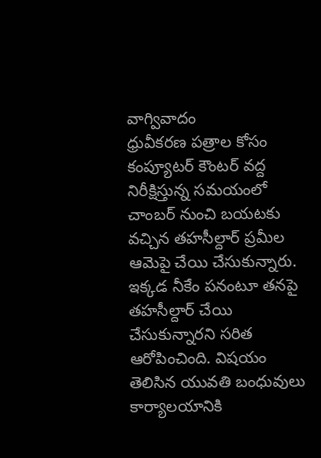వాగ్వివాదం
ధ్రువీకరణ పత్రాల కోసం కంప్యూటర్ కౌంటర్ వద్ద నిరీక్షిస్తున్న సమయంలో చాంబర్ నుంచి బయటకు వచ్చిన తహసీల్దార్ ప్రమీల ఆమెపై చేయి చేసుకున్నారు. ఇక్కడ నీకేం పనంటూ తనపై తహసీల్దార్ చేయి చేసుకున్నారని సరిత ఆరోపించింది. విషయం తెలిసిన యువతి బంధువులు కార్యాలయానికి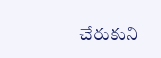చేరుకుని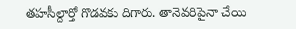తహసీల్దార్తో గొడవకు దిగారు. తానెవరిపైనా చేయి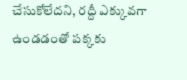చేసుకోలేదని, రద్దీ ఎక్కువగా ఉండడంతో పక్కకు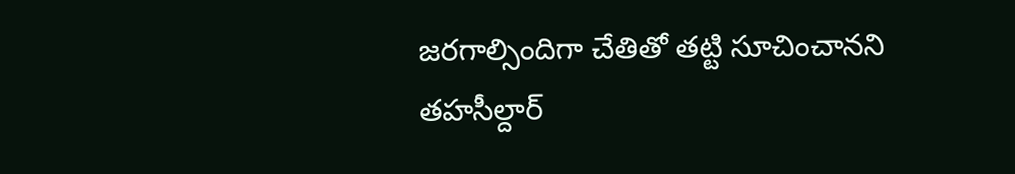జరగాల్సిందిగా చేతితో తట్టి సూచించానని తహసీల్దార్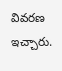వివరణ ఇచ్చారు.